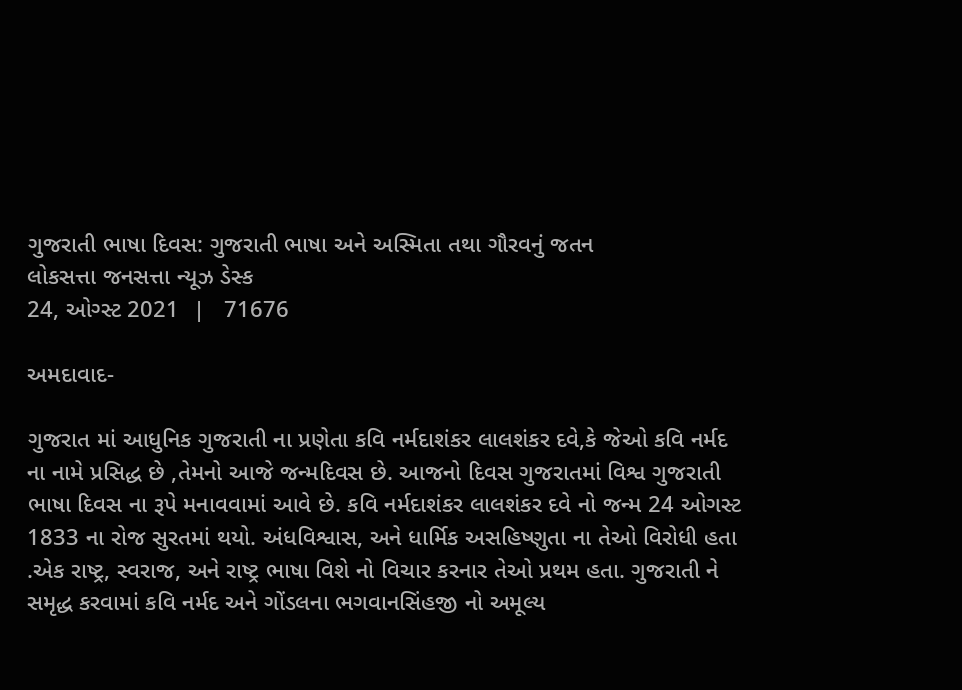ગુજરાતી ભાષા દિવસ: ગુજરાતી ભાષા અને અસ્મિતા તથા ગૌરવનું જતન
લોકસત્તા જનસત્તા ન્યૂઝ ડેસ્ક
24, ઓગ્સ્ટ 2021  |   71676

અમદાવાદ-

ગુજરાત માં આધુનિક ગુજરાતી ના પ્રણેતા કવિ નર્મદાશંકર લાલશંકર દવે,કે જેઓ કવિ નર્મદ ના નામે પ્રસિદ્ધ છે ,તેમનો આજે જન્મદિવસ છે. આજનો દિવસ ગુજરાતમાં વિશ્વ ગુજરાતી ભાષા દિવસ ના રૂપે મનાવવામાં આવે છે. કવિ નર્મદાશંકર લાલશંકર દવે નો જન્મ 24 ઓગસ્ટ 1833 ના રોજ સુરતમાં થયો. અંધવિશ્વાસ, અને ધાર્મિક અસહિષ્ણુતા ના તેઓ વિરોધી હતા .એક રાષ્ટ્ર, સ્વરાજ, અને રાષ્ટ્ર ભાષા વિશે નો વિચાર કરનાર તેઓ પ્રથમ હતા. ગુજરાતી ને સમૃદ્ધ કરવામાં કવિ નર્મદ અને ગોંડલના ભગવાનસિંહજી નો અમૂલ્ય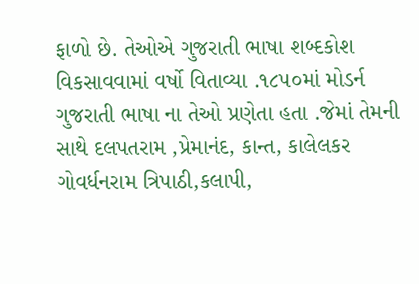ફાળો છે. તેઓએ ગુજરાતી ભાષા શબ્દકોશ વિકસાવવામાં વર્ષો વિતાવ્યા .૧૮૫૦માં મોડર્ન ગુજરાતી ભાષા ના તેઓ પ્રણેતા હતા .જેમાં તેમની સાથે દલપતરામ ,પ્રેમાનંદ, કાન્ત, કાલેલકર ગોવર્ધનરામ ત્રિપાઠી,કલાપી,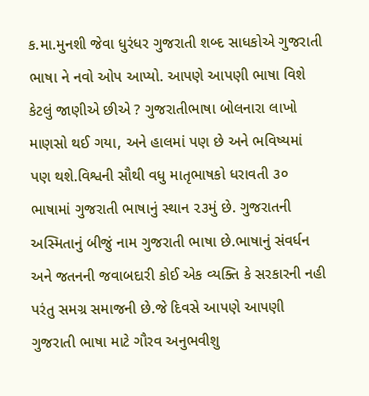ક.મા.મુનશી જેવા ધુરંધર ગુજરાતી શબ્દ સાધકોએ ગુજરાતી ભાષા ને નવો ઓપ આપ્યો. આપણે આપણી ભાષા વિશે કેટલું જાણીએ છીએ ? ગુજરાતીભાષા બોલનારા લાખો માણસો થઈ ગયા, અને હાલમાં પણ છે અને ભવિષ્યમાં પણ થશે.વિશ્વની સૌથી વધુ માતૃભાષકો ધરાવતી ૩૦ ભાષામાં ગુજરાતી ભાષાનું સ્થાન ૨૩મું છે. ગુજરાતની અસ્મિતાનું બીજું નામ ગુજરાતી ભાષા છે.ભાષાનું સંવર્ધન અને જતનની જવાબદારી કોઈ એક વ્યક્તિ કે સરકારની નહી પરંતુ સમગ્ર સમાજની છે.જે દિવસે આપણે આપણી ગુજરાતી ભાષા માટે ગૌરવ અનુભવીશુ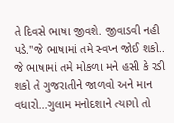તે દિવસે ભાષા જીવશે. જીવાડવી નહી પડે."જે ભાષામાં તમે સ્વપ્ન જોઈ શકો.. જે ભાષામાં તમે મોકળા મને હસી કે રડી શકો તે ગુજરાતીને જાળવો અને માન વધારો...ગુલામ મનોદશાને ત્યાગો તો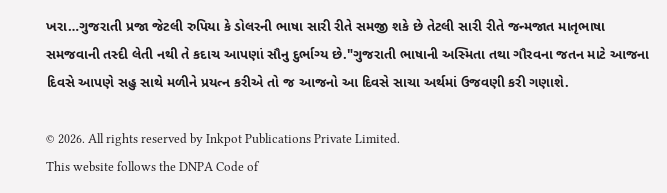ખરા…ગુજરાતી પ્રજા જેટલી રુપિયા કે ડોલરની ભાષા સારી રીતે સમજી શકે છે તેટલી સારી રીતે જન્મજાત માતૃભાષા સમજવાની તસ્દી લેતી નથી તે કદાચ આપણાં સૌનુ દુર્ભાગ્ય છે."ગુજરાતી ભાષાની અસ્મિતા તથા ગૌરવના જતન માટે આજના દિવસે આપણે સહુ સાથે મળીને પ્રયત્ન કરીએ તો જ આજનો આ દિવસે સાચા અર્થમાં ઉજવણી કરી ગણાશે.

© 2026. All rights reserved by Inkpot Publications Private Limited.
This website follows the DNPA Code of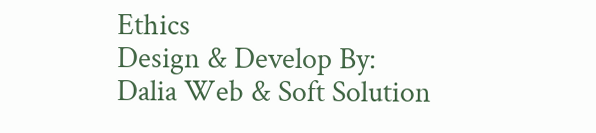Ethics
Design & Develop By:
Dalia Web & Soft Solution